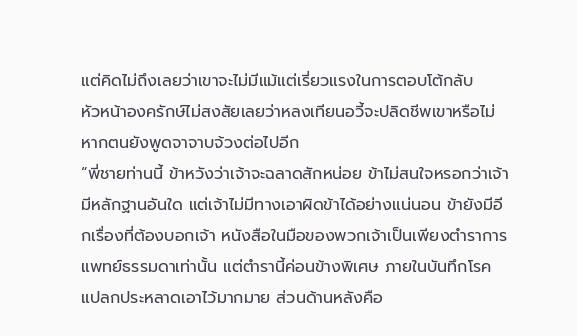แต่คิดไม่ถึงเลยว่าเขาจะไม่มีแม้แต่เรี่ยวแรงในการตอบโต้กลับ
หัวหน้าองครักษ์ไม่สงสัยเลยว่าหลงเทียนอวี้จะปลิดชีพเขาหรือไม่หากตนยังพูดจาจาบจ้วงต่อไปอีก
“พี่ชายท่านนี้ ข้าหวังว่าเจ้าจะฉลาดสักหน่อย ข้าไม่สนใจหรอกว่าเจ้ามีหลักฐานอันใด แต่เจ้าไม่มีทางเอาผิดข้าได้อย่างแน่นอน ข้ายังมีอีกเรื่องที่ต้องบอกเจ้า หนังสือในมือของพวกเจ้าเป็นเพียงตำราการแพทย์ธรรมดาเท่านั้น แต่ตำรานี้ค่อนข้างพิเศษ ภายในบันทึกโรคแปลกประหลาดเอาไว้มากมาย ส่วนด้านหลังคือ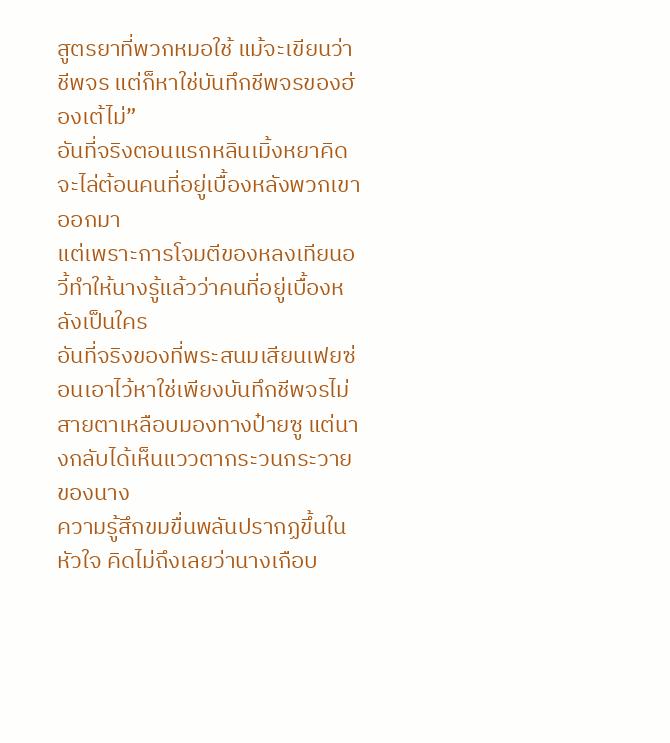สูตรยาที่พวกหมอใช้ แม้จะเขียนว่าชีพจร แต่ก็หาใช่บันทึกชีพจรของฮ่องเต้ไม่”
อันที่จริงตอนแรกหลินเมิ้งหยาคิดจะไล่ต้อนคนที่อยู่เบื้องหลังพวกเขาออกมา
แต่เพราะการโจมตีของหลงเทียนอวี้ทำให้นางรู้แล้วว่าคนที่อยู่เบื้องหลังเป็นใคร
อันที่จริงของที่พระสนมเสียนเฟยซ่อนเอาไว้หาใช่เพียงบันทึกชีพจรไม่
สายตาเหลือบมองทางป๋ายซู แต่นางกลับได้เห็นแววตากระวนกระวายของนาง
ความรู้สึกขมขื่นพลันปรากฏขึ้นในหัวใจ คิดไม่ถึงเลยว่านางเกือบ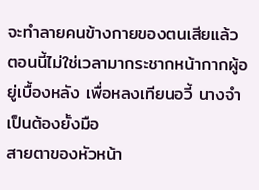จะทำลายคนข้างกายของตนเสียแล้ว
ตอนนี้ไม่ใช่เวลามากระชากหน้ากากผู้อยู่เบื้องหลัง เพื่อหลงเทียนอวี้ นางจำเป็นต้องยั้งมือ
สายตาของหัวหน้า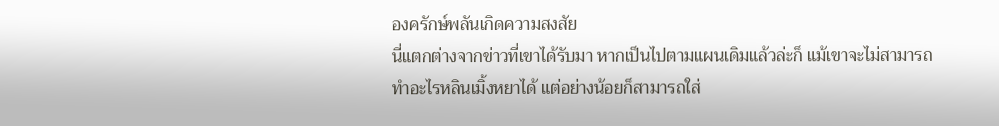องครักษ์พลันเกิดความสงสัย
นี่แตกต่างจากข่าวที่เขาได้รับมา หากเป็นไปตามแผนเดิมแล้วล่ะก็ แม้เขาจะไม่สามารถทำอะไรหลินเมิ้งหยาได้ แต่อย่างน้อยก็สามารถใส่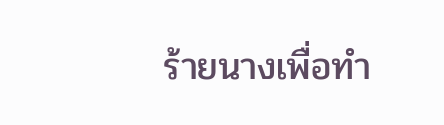ร้ายนางเพื่อทำ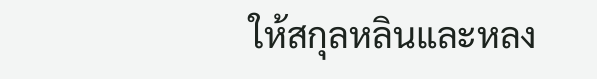ให้สกุลหลินและหลง